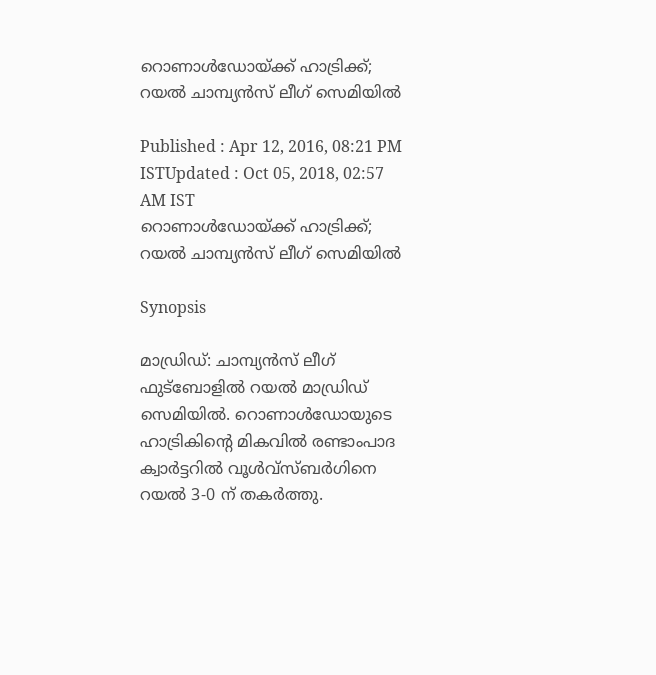റൊണാള്‍ഡോയ്ക്ക് ഹാട്രിക്ക്; റയല്‍ ചാമ്പ്യന്‍സ് ലീഗ് സെമിയില്‍

Published : Apr 12, 2016, 08:21 PM ISTUpdated : Oct 05, 2018, 02:57 AM IST
റൊണാള്‍ഡോയ്ക്ക് ഹാട്രിക്ക്; റയല്‍ ചാമ്പ്യന്‍സ് ലീഗ് സെമിയില്‍

Synopsis

മാഡ്രിഡ്: ചാമ്പ്യന്‍സ് ലീഗ്  ഫുട്ബോളില്‍ റയല്‍ മാഡ്രിഡ് സെമിയില്‍. റൊണാള്‍ഡോയുടെ ഹാട്രികിന്റെ മികവില്‍ രണ്ടാംപാദ ക്വാര്‍ട്ടറില്‍ വൂള്‍വ്സ്ബര്‍ഗിനെ റയല്‍ 3-0 ന് തകര്‍ത്തു.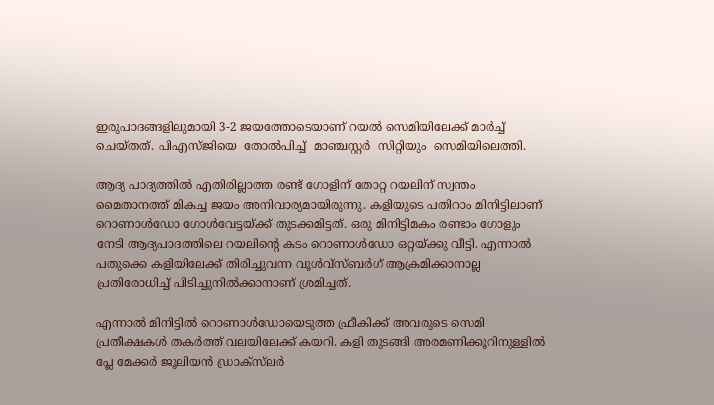ഇരുപാദങ്ങളിലുമായി 3-2 ജയത്തോടെയാണ് റയല്‍ സെമിയിലേക്ക് മാര്‍ച്ച് ചെയ്തത്. പിഎസ്ജിയെ  തോല്‍പിച്ച്  മാഞ്ചസ്റ്റര്‍  സിറ്റിയും  സെമിയിലെത്തി.

ആദ്യ പാദ്യത്തില്‍ എതിരില്ലാത്ത രണ്ട് ഗോളിന് തോറ്റ റയലിന് സ്വന്തം മൈതാനത്ത് മികച്ച ജയം അനിവാര്യമായിരുന്നു. കളിയുടെ പതിറാം മിനിട്ടിലാണ് റൊണാള്‍ഡോ ഗോള്‍വേട്ടയ്ക്ക് തുടക്കമിട്ടത്. ഒരു മിനിട്ടിമകം രണ്ടാം ഗോളും നേടി ആദ്യപാദത്തിലെ റയലിന്റെ കടം റൊണാള്‍ഡോ ഒറ്റയ്ക്കു വീട്ടി. എന്നാല്‍ പതുക്കെ കളിയിലേക്ക് തിരിച്ചുവന്ന വൂള്‍വ്സ്ബര്‍ഗ് ആക്രമിക്കാനാല്ല പ്രതിരോധിച്ച് പിടിച്ചുനില്‍ക്കാനാണ് ശ്രമിച്ചത്.

എന്നാല്‍ മിനിട്ടില്‍ റൊണാള്‍ഡോയെടുത്ത ഫ്രീകിക്ക് അവരുടെ സെമി പ്രതീക്ഷകള്‍ തകര്‍ത്ത് വലയിലേക്ക് കയറി. കളി തുടങ്ങി അരമണിക്കൂറിനുള്ളില്‍ പ്ലേ മേക്കര്‍ ജൂലിയന്‍ ഡ‍്രാക്‌സ്‌ലര്‍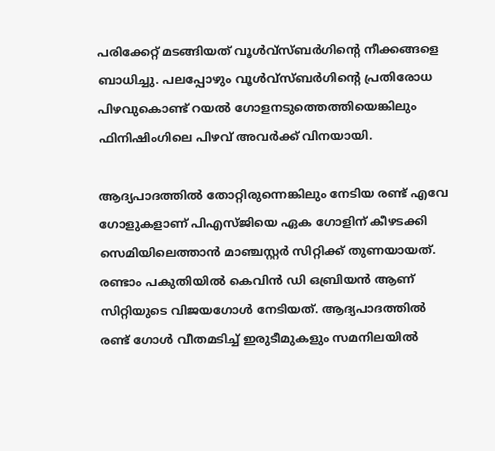പരിക്കേറ്റ് മടങ്ങിയത് വൂള്‍വ്സ്ബര്‍ഗിന്റെ നീക്കങ്ങളെ ബാധിച്ചു. പലപ്പോഴും വൂള്‍വ്സ്ബര്‍ഗിന്റെ പ്രതിരോധ പിഴവുകൊണ്ട് റയല്‍ ഗോളനടുത്തെത്തിയെങ്കിലും ഫിനിഷിംഗിലെ പിഴവ് അവര്‍ക്ക് വിനയായി.

ആദ്യപാദത്തില്‍ തോറ്റിരുന്നെങ്കിലും നേടിയ രണ്ട് എവേ ഗോളുകളാണ് പിഎസ്‌ജിയെ ഏക ഗോളിന് കീഴടക്കി സെമിയിലെത്താന്‍ മാഞ്ചസ്റ്റര്‍ സിറ്റിക്ക് തുണയായത്. രണ്ടാം പകുതിയില്‍ കെവിന്‍ ഡി ഒബ്രിയന്‍ ആണ് സിറ്റിയുടെ വിജയഗോള്‍ നേടിയത്. ആദ്യപാദത്തില്‍ രണ്ട് ഗോള്‍ വീതമടിച്ച് ഇരുടീമുകളും സമനിലയില്‍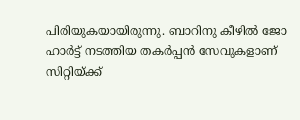പിരിയുകയായിരുന്നു. ബാറിനു കീഴില്‍ ജോ ഹാര്‍ട്ട് നടത്തിയ തകര്‍പ്പന്‍ സേവുകളാണ് സിറ്റിയ്ക്ക്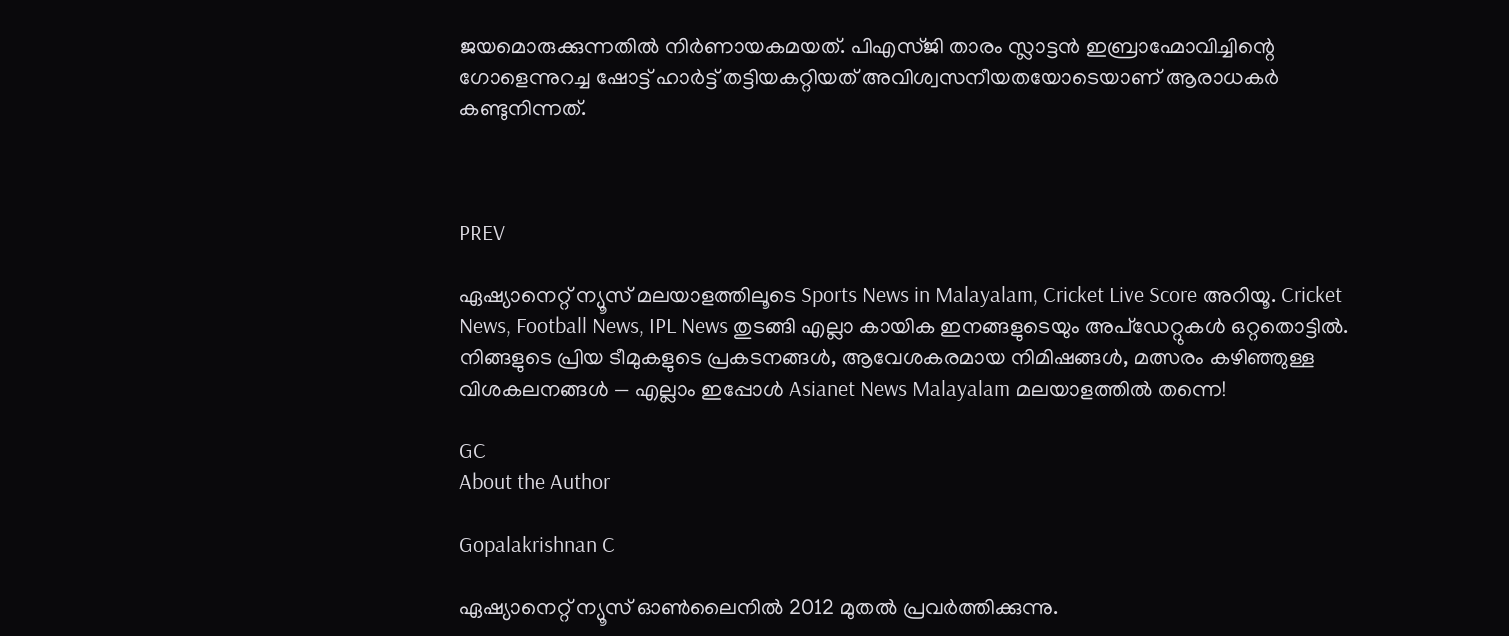ജയമൊരുക്കുന്നതില്‍ നിര്‍ണായകമയത്. പിഎസ്ജി താരം സ്ലാട്ടന്‍ ഇബ്രാഹ്മോവിച്ചിന്റെ ഗോളെന്നുറച്ച ഷോട്ട് ഹാര്‍ട്ട് തട്ടിയകറ്റിയത് അവിശ്വസനീയതയോടെയാണ് ആരാധകര്‍ കണ്ടുനിന്നത്.



PREV

ഏഷ്യാനെറ്റ് ന്യൂസ് മലയാളത്തിലൂടെ Sports News in Malayalam, Cricket Live Score അറിയൂ. Cricket News, Football News, IPL News തുടങ്ങി എല്ലാ കായിക ഇനങ്ങളുടെയും അപ്‌ഡേറ്റുകൾ ഒറ്റതൊട്ടിൽ. നിങ്ങളുടെ പ്രിയ ടീമുകളുടെ പ്രകടനങ്ങൾ, ആവേശകരമായ നിമിഷങ്ങൾ, മത്സരം കഴിഞ്ഞുള്ള വിശകലനങ്ങൾ — എല്ലാം ഇപ്പോൾ Asianet News Malayalam മലയാളത്തിൽ തന്നെ!

GC
About the Author

Gopalakrishnan C

ഏഷ്യാനെറ്റ് ന്യൂസ് ഓണ്‍ലൈനില്‍ 2012 മുതല്‍ പ്രവര്‍ത്തിക്കുന്നു.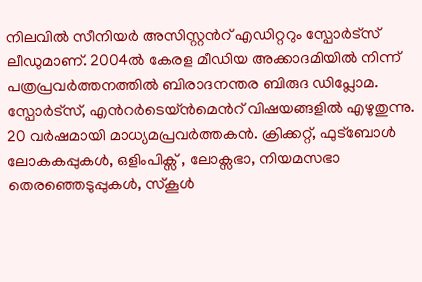നിലവില്‍ സീനിയര്‍ അസിസ്റ്റന്‍റ് എഡിറ്ററും സ്പോർട്സ് ലീഡുമാണ്. 2004ൽ കേരള മീഡിയ അക്കാദമിയില്‍ നിന്ന് പത്രപ്രവര്‍ത്തനത്തില്‍ ബിരാദനന്തര ബിരുദ ഡിപ്ലോമ. സ്പോര്‍ട്സ്, എന്‍റര്‍ടെയ്ൻമെന്‍റ് വിഷയങ്ങളില്‍ എഴുതുന്നു. 20 വര്‍ഷമായി മാധ്യമപ്രവര്‍ത്തകൻ. ക്രിക്കറ്റ്, ഫുട്ബോള്‍ ലോകകപ്പുകൾ, ഒളിംപിക്സ് , ലോക്സഭാ, നിയമസഭാ തെരഞ്ഞെടുപ്പുകള്‍, സ്കൂള്‍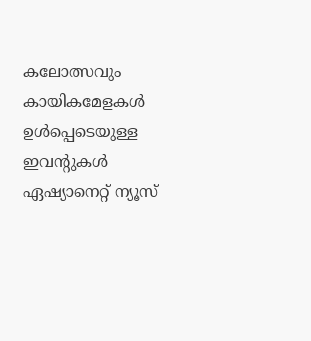കലോത്സവും കായികമേളകള്‍ ഉള്‍പ്പെടെയുള്ള ഇവന്‍റുകള്‍ ഏഷ്യാനെറ്റ് ന്യൂസ്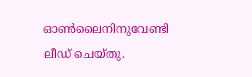ഓണ്‍ലൈനിനുവേണ്ടി ലീഡ് ചെയ്തു.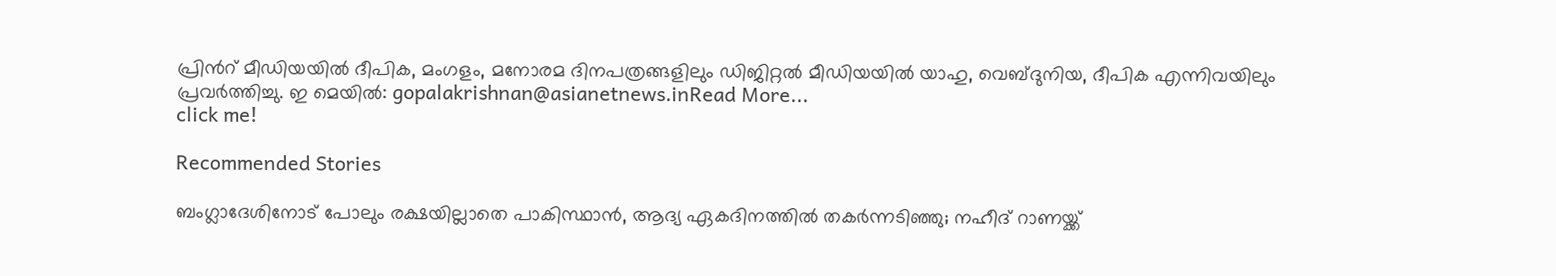പ്രിന്‍റ് മീഡിയയില്‍ ദീപിക, മംഗളം, മനോരമ ദിനപത്രങ്ങളിലും ഡിജിറ്റൽ മീഡിയയില്‍ യാഹു, വെബ്ദുനിയ, ദീപിക എന്നിവയിലും പ്രവര്‍ത്തിച്ചു. ഇ മെയില്‍: gopalakrishnan@asianetnews.inRead More...
click me!

Recommended Stories

ബംഗ്ലാദേശിനോട് പോലും രക്ഷയില്ലാതെ പാകിസ്ഥാന്‍, ആദ്യ ഏകദിനത്തില്‍ തകര്‍ന്നടിഞ്ഞു; നഹീദ് റാണയ്ക്ക്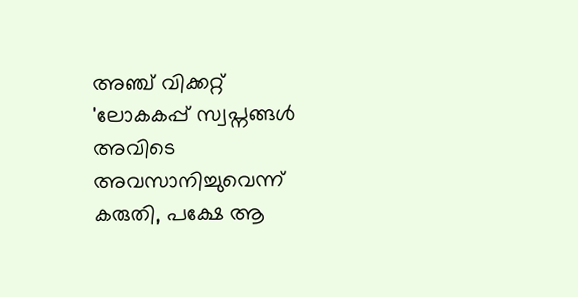അഞ്ച് വിക്കറ്റ്
'ലോകകപ്പ് സ്വപ്നങ്ങൾ അവിടെ അവസാനിച്ചുവെന്ന് കരുതി, പക്ഷേ ആ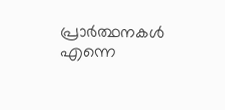പ്രാർത്ഥനകൾ എന്നെ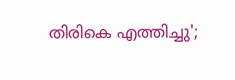തിരികെ എത്തിച്ചു';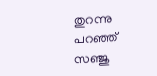തുറന്നു പറഞ്ഞ് സഞ്ജു